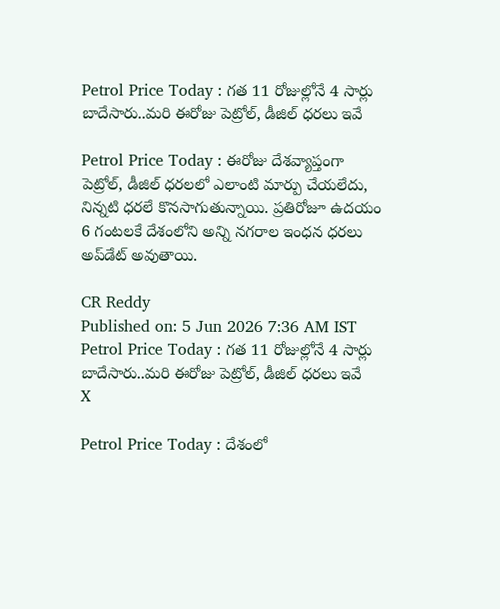Petrol Price Today : గత 11 రోజుల్లోనే 4 సార్లు బాదేసారు..మరి ఈరోజు పెట్రోల్, డీజిల్ ధరలు ఇవే

Petrol Price Today : ఈరోజు దేశవ్యాప్తంగా పెట్రోల్, డీజిల్ ధరలలో ఎలాంటి మార్పు చేయలేదు, నిన్నటి ధరలే కొనసాగుతున్నాయి. ప్రతిరోజూ ఉదయం 6 గంటలకే దేశంలోని అన్ని నగరాల ఇంధన ధరలు అప్‌డేట్ అవుతాయి.

CR Reddy
Published on: 5 Jun 2026 7:36 AM IST
Petrol Price Today : గత 11 రోజుల్లోనే 4 సార్లు బాదేసారు..మరి ఈరోజు పెట్రోల్, డీజిల్ ధరలు ఇవే
X

Petrol Price Today : దేశంలో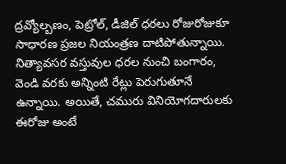ద్రవ్యోల్బణం, పెట్రోల్, డీజిల్ ధరలు రోజురోజుకూ సాధారణ ప్రజల నియంత్రణ దాటిపోతున్నాయి. నిత్యావసర వస్తువుల ధరల నుంచి బంగారం, వెండి వరకు అన్నింటి రేట్లు పెరుగుతూనే ఉన్నాయి. అయితే, చమురు వినియోగదారులకు ఈరోజు అంటే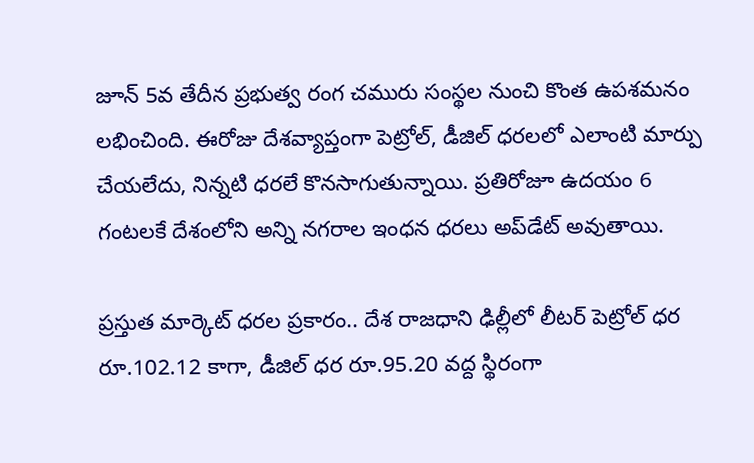జూన్ 5వ తేదీన ప్రభుత్వ రంగ చమురు సంస్థల నుంచి కొంత ఉపశమనం లభించింది. ఈరోజు దేశవ్యాప్తంగా పెట్రోల్, డీజిల్ ధరలలో ఎలాంటి మార్పు చేయలేదు, నిన్నటి ధరలే కొనసాగుతున్నాయి. ప్రతిరోజూ ఉదయం 6 గంటలకే దేశంలోని అన్ని నగరాల ఇంధన ధరలు అప్‌డేట్ అవుతాయి.

ప్రస్తుత మార్కెట్ ధరల ప్రకారం.. దేశ రాజధాని ఢిల్లీలో లీటర్ పెట్రోల్ ధర రూ.102.12 కాగా, డీజిల్ ధర రూ.95.20 వద్ద స్థిరంగా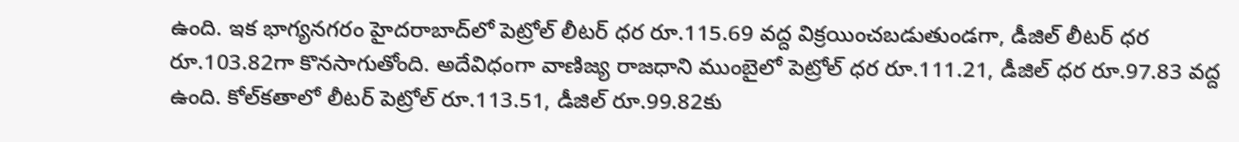ఉంది. ఇక భాగ్యనగరం హైదరాబాద్‌లో పెట్రోల్ లీటర్ ధర రూ.115.69 వద్ద విక్రయించబడుతుండగా, డీజిల్ లీటర్ ధర రూ.103.82గా కొనసాగుతోంది. అదేవిధంగా వాణిజ్య రాజధాని ముంబైలో పెట్రోల్ ధర రూ.111.21, డీజిల్ ధర రూ.97.83 వద్ద ఉంది. కోల్‌కతాలో లీటర్ పెట్రోల్ రూ.113.51, డీజిల్ రూ.99.82కు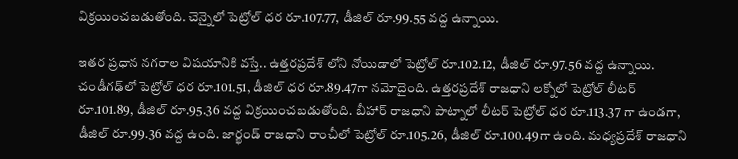విక్రయించబడుతోంది. చెన్నైలో పెట్రోల్ ధర రూ.107.77, డీజిల్ రూ.99.55 వద్ద ఉన్నాయి.

ఇతర ప్రధాన నగరాల విషయానికి వస్తే.. ఉత్తరప్రదేశ్ లోని నోయిడాలో పెట్రోల్ రూ.102.12, డీజిల్ రూ.97.56 వద్ద ఉన్నాయి. చండీగఢ్‌లో పెట్రోల్ ధర రూ.101.51, డీజిల్ ధర రూ.89.47గా నమోదైంది. ఉత్తరప్రదేశ్ రాజధాని లక్నోలో పెట్రోల్ లీటర్ రూ.101.89, డీజిల్ రూ.95.36 వద్ద విక్రయించబడుతోంది. బీహార్ రాజధాని పాట్నాలో లీటర్ పెట్రోల్ ధర రూ.113.37 గా ఉండగా, డీజిల్ రూ.99.36 వద్ద ఉంది. జార్ఖండ్ రాజధాని రాంచీలో పెట్రోల్ రూ.105.26, డీజిల్ రూ.100.49గా ఉంది. మధ్యప్రదేశ్ రాజధాని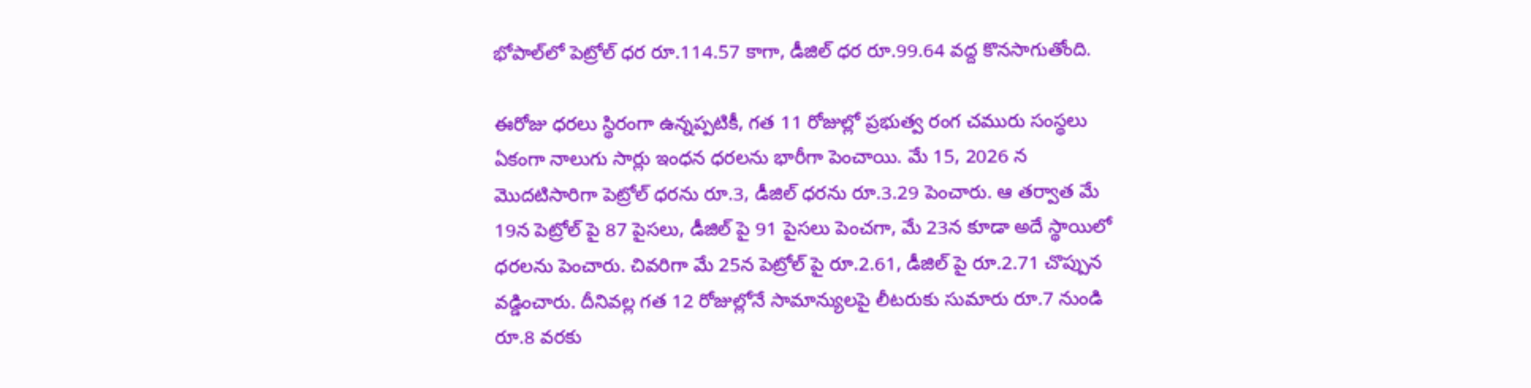భోపాల్‌లో పెట్రోల్ ధర రూ.114.57 కాగా, డీజిల్ ధర రూ.99.64 వద్ద కొనసాగుతోంది.

ఈరోజు ధరలు స్థిరంగా ఉన్నప్పటికీ, గత 11 రోజుల్లో ప్రభుత్వ రంగ చమురు సంస్థలు ఏకంగా నాలుగు సార్లు ఇంధన ధరలను భారీగా పెంచాయి. మే 15, 2026 న మొదటిసారిగా పెట్రోల్ ధరను రూ.3, డీజిల్ ధరను రూ.3.29 పెంచారు. ఆ తర్వాత మే 19న పెట్రోల్ పై 87 పైసలు, డీజిల్ పై 91 పైసలు పెంచగా, మే 23న కూడా అదే స్థాయిలో ధరలను పెంచారు. చివరిగా మే 25న పెట్రోల్ పై రూ.2.61, డీజిల్ పై రూ.2.71 చొప్పున వడ్డించారు. దీనివల్ల గత 12 రోజుల్లోనే సామాన్యులపై లీటరుకు సుమారు రూ.7 నుండి రూ.8 వరకు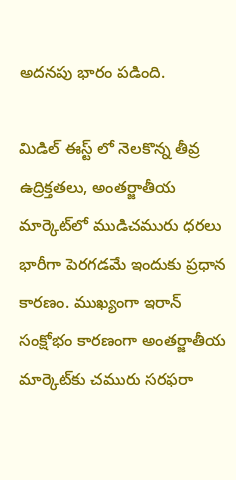అదనపు భారం పడింది.

మిడిల్ ఈస్ట్ లో నెలకొన్న తీవ్ర ఉద్రిక్తతలు, అంతర్జాతీయ మార్కెట్‌లో ముడిచమురు ధరలు భారీగా పెరగడమే ఇందుకు ప్రధాన కారణం. ముఖ్యంగా ఇరాన్ సంక్షోభం కారణంగా అంతర్జాతీయ మార్కెట్‌కు చమురు సరఫరా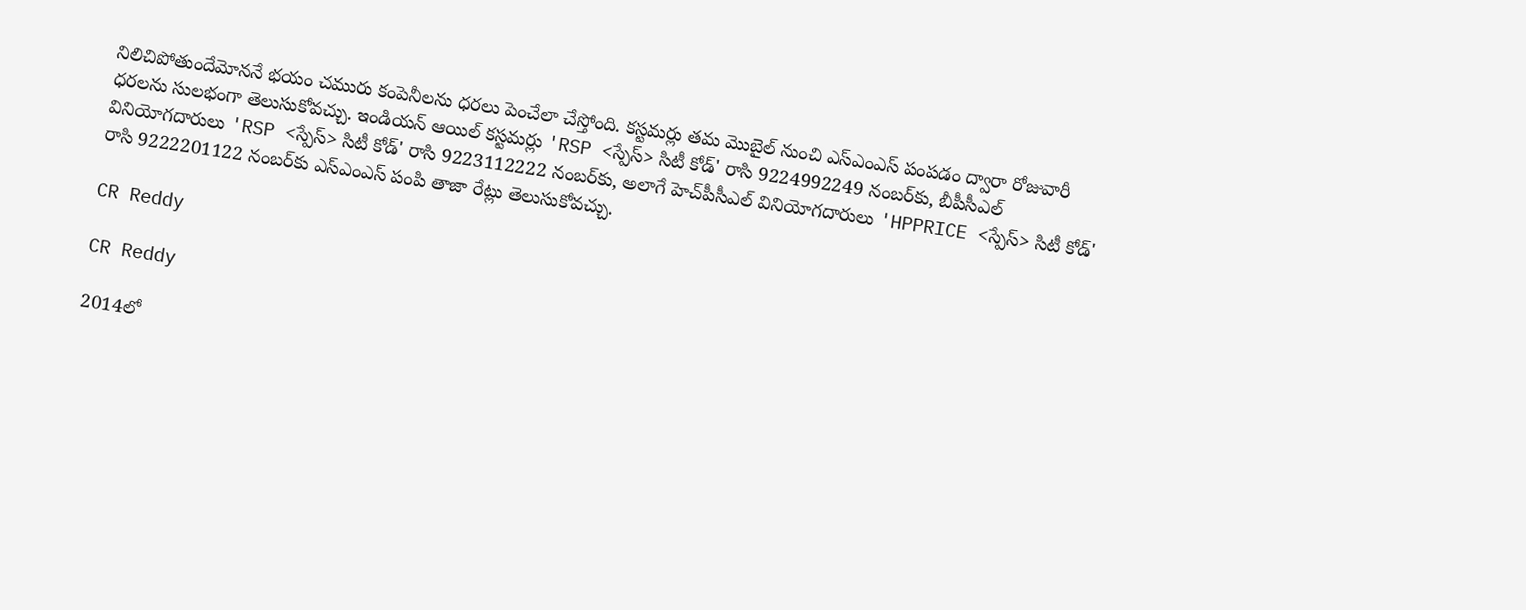నిలిచిపోతుందేమోననే భయం చమురు కంపెనీలను ధరలు పెంచేలా చేస్తోంది. కస్టమర్లు తమ మొబైల్ నుంచి ఎస్ఎంఎస్ పంపడం ద్వారా రోజువారీ ధరలను సులభంగా తెలుసుకోవచ్చు. ఇండియన్ ఆయిల్ కస్టమర్లు 'RSP <స్పేస్> సిటీ కోడ్' రాసి 9224992249 నంబర్‌కు, బీపీసీఎల్ వినియోగదారులు 'RSP <స్పేస్> సిటీ కోడ్' రాసి 9223112222 నంబర్‌కు, అలాగే హెచ్‌పీసీఎల్ వినియోగదారులు 'HPPRICE <స్పేస్> సిటీ కోడ్' రాసి 9222201122 నంబర్‌కు ఎస్ఎంఎస్ పంపి తాజా రేట్లు తెలుసుకోవచ్చు.

CR Reddy

CR Reddy

2014లో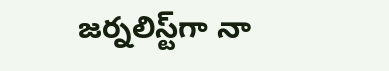జర్నలిస్ట్‌గా నా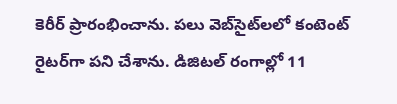కెరీర్ ప్రారంభించాను. పలు వెబ్‌సైట్‌లలో కంటెంట్ రైటర్‌గా పని చేశాను. డిజిటల్‌ రంగాల్లో 11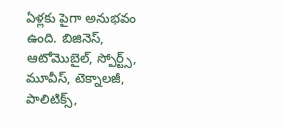ఏళ్లకు పైగా అనుభవం ఉంది. బిజినెస్, ఆటోమొబైల్, స్పోర్ట్స్, మూవీస్, టెక్నాలజీ, పాలిటిక్స్,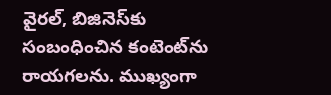వైరల్, బిజినెస్‌కు సంబంధించిన కంటెంట్‌ను రాయగలను. ముఖ్యంగా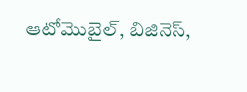ఆటోమొబైల్, బిజినెస్,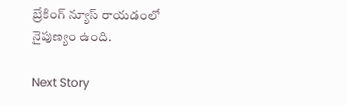బ్రేకింగ్ న్యూస్ రాయడంలో నైపుణ్యం ఉంది.

Next Story